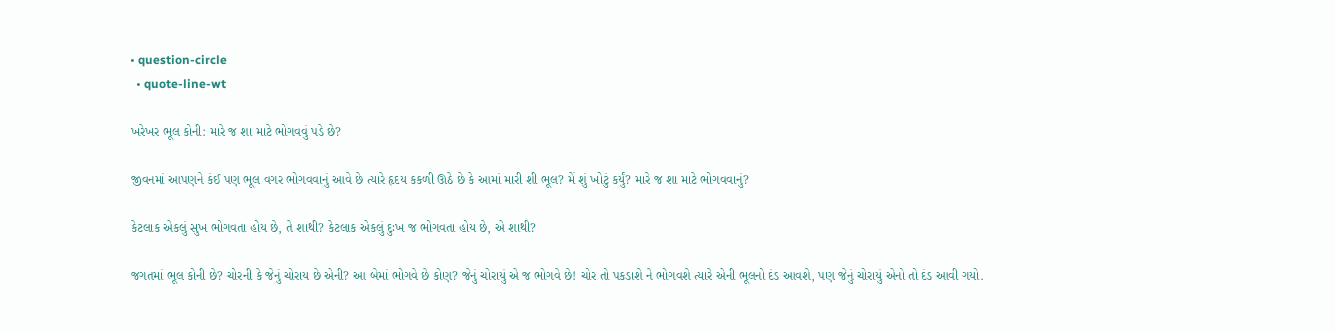• question-circle
  • quote-line-wt

ખરેખર ભૂલ કોની: મારે જ શા માટે ભોગવવું પડે છે?

જીવનમાં આપણને કંઈ પણ ભૂલ વગર ભોગવવાનું આવે છે ત્યારે હૃદય કકળી ઊઠે છે કે આમાં મારી શી ભૂલ? મેં શું ખોટું કર્યું? મારે જ શા માટે ભોગવવાનું?

કેટલાક એકલું સુખ ભોગવતા હોય છે, તે શાથી? કેટલાક એકલું દુઃખ જ ભોગવતા હોય છે, એ શાથી?

જગતમાં ભૂલ કોની છે? ચોરની કે જેનું ચોરાય છે એની? આ બેમાં ભોગવે છે કોણ? જેનું ચોરાયું એ જ ભોગવે છે! ચોર તો પકડાશે ને ભોગવશે ત્યારે એની ભૂલનો દંડ આવશે, પણ જેનું ચોરાયું એનો તો દંડ આવી ગયો.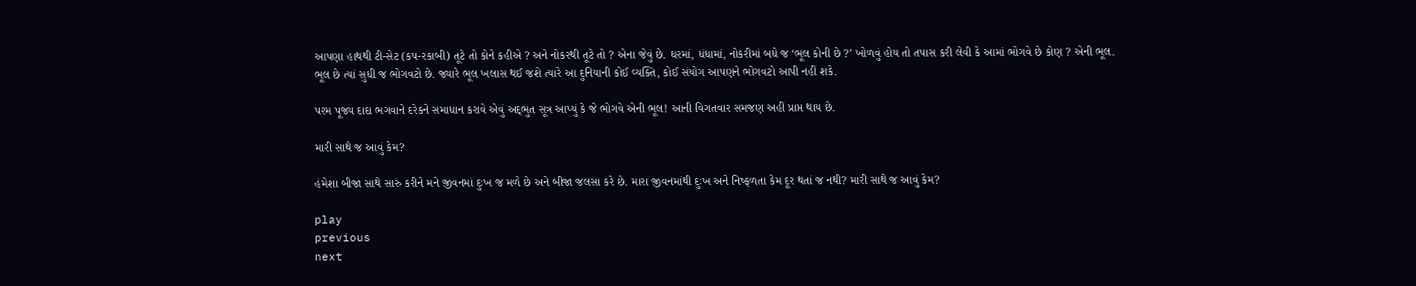આપણા હાથથી ટી-સેટ (કપ-રકાબી) તૂટે તો કોને કહીએ ? અને નોકરથી તૂટે તો ? એના જેવું છે. ઘરમાં, ધંધામાં, નોકરીમાં બધે જ ‘ભૂલ કોની છે ?’ ખોળવું હોય તો તપાસ કરી લેવી કે આમાં ભોગવે છે કોણ ? એની ભૂલ. ભૂલ છે ત્યાં સુધી જ ભોગવટો છે. જ્યારે ભૂલ ખલાસ થઈ જશે ત્યારે આ દુનિયાની કોઈ વ્યક્તિ, કોઈ સંયોગ આપણને ભોગવટો આપી નહીં શકે.

પરમ પૂજ્ય દાદા ભગવાને દરેકને સમાધાન કરાવે એવું અદ્‌ભુત સૂત્ર આપ્યું કે જે ભોગવે એની ભૂલ! આની વિગતવાર સમજણ અહીં પ્રાપ્ત થાય છે.

મારી સાથે જ આવું કેમ?

હંમેશા બીજા સાથે સારું કરીને મને જીવનમાં દુઃખ જ મળે છે અને બીજા જલસા કરે છે. મારા જીવનમાંથી દુઃખ અને નિષ્ફળતા કેમ દૂર થતાં જ નથી? મારી સાથે જ આવું કેમ?

play
previous
next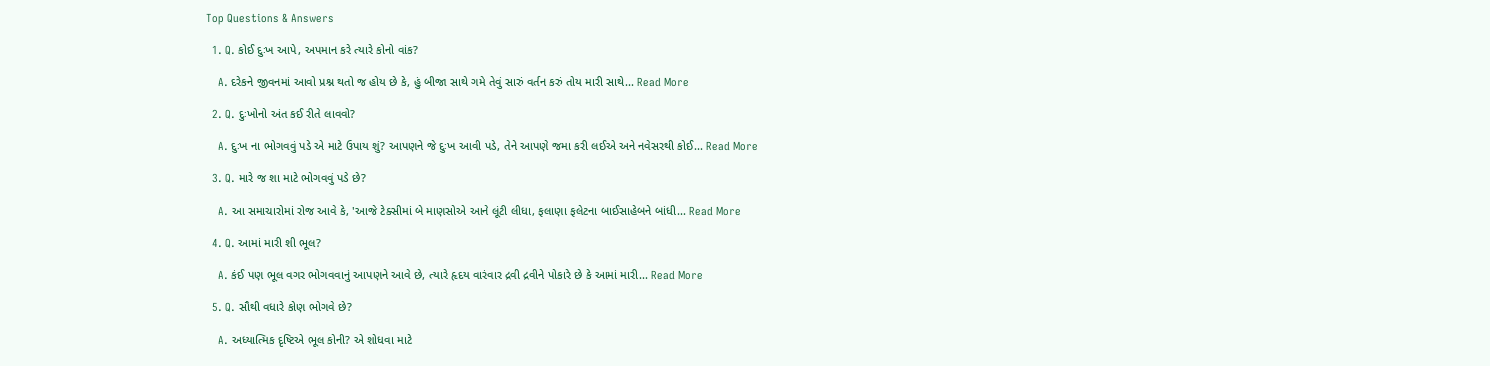Top Questions & Answers

  1. Q. કોઈ દુઃખ આપે, અપમાન કરે ત્યારે કોનો વાંક?

    A. દરેકને જીવનમાં આવો પ્રશ્ન થતો જ હોય છે કે, હું બીજા સાથે ગમે તેવું સારું વર્તન કરું તોય મારી સાથે... Read More

  2. Q. દુઃખોનો અંત કઈ રીતે લાવવો?

    A. દુઃખ ના ભોગવવું પડે એ માટે ઉપાય શું? આપણને જે દુઃખ આવી પડે, તેને આપણે જમા કરી લઈએ અને નવેસરથી કોઈ... Read More

  3. Q. મારે જ શા માટે ભોગવવું પડે છે?

    A. આ સમાચારોમાં રોજ આવે કે, 'આજે ટેક્સીમાં બે માણસોએ આને લૂંટી લીધા, ફલાણા ફલેટના બાઈસાહેબને બાંધી... Read More

  4. Q. આમાં મારી શી ભૂલ?

    A. કંઈ પણ ભૂલ વગર ભોગવવાનું આપણને આવે છે, ત્યારે હૃદય વારંવાર દ્રવી દ્રવીને પોકારે છે કે આમાં મારી... Read More

  5. Q. સૌથી વધારે કોણ ભોગવે છે?

    A. અધ્યાત્મિક દૃષ્ટિએ ભૂલ કોની? એ શોધવા માટે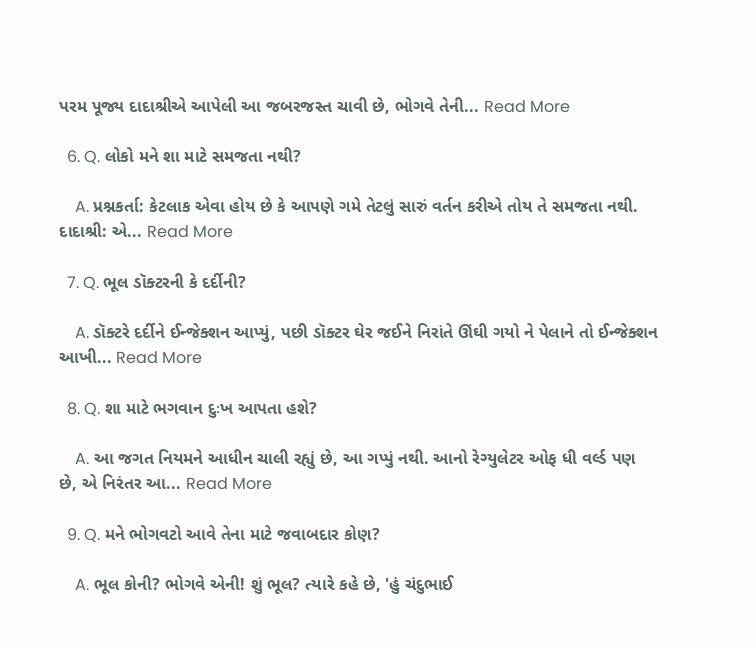પરમ પૂજ્ય દાદાશ્રીએ આપેલી આ જબરજસ્ત ચાવી છે, ભોગવે તેની... Read More

  6. Q. લોકો મને શા માટે સમજતા નથી?

    A. પ્રશ્નકર્તા: કેટલાક એવા હોય છે કે આપણે ગમે તેટલું સારું વર્તન કરીએ તોય તે સમજતા નથી. દાદાશ્રી: એ... Read More

  7. Q. ભૂલ ડૉક્ટરની કે દર્દીની?

    A. ડૉક્ટરે દર્દીને ઈન્જેક્શન આપ્યું, પછી ડૉક્ટર ઘેર જઈને નિરાંતે ઊંઘી ગયો ને પેલાને તો ઈન્જેક્શન આખી... Read More

  8. Q. શા માટે ભગવાન દુઃખ આપતા હશે?

    A. આ જગત નિયમને આધીન ચાલી રહ્યું છે, આ ગપ્પું નથી. આનો રેગ્યુલેટર ઓફ ધી વર્લ્ડ પણ છે, એ નિરંતર આ... Read More

  9. Q. મને ભોગવટો આવે તેના માટે જવાબદાર કોણ?

    A. ભૂલ કોની? ભોગવે એની! શું ભૂલ? ત્યારે કહે છે, 'હું ચંદુભાઈ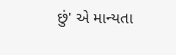છું' એ માન્યતા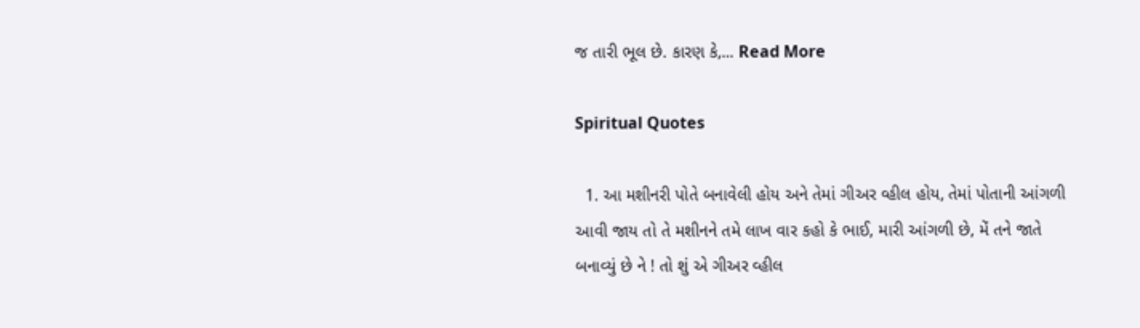જ તારી ભૂલ છે. કારણ કે,... Read More

Spiritual Quotes

  1. આ મશીનરી પોતે બનાવેલી હોય અને તેમાં ગીઅર વ્હીલ હોય, તેમાં પોતાની આંગળી આવી જાય તો તે મશીનને તમે લાખ વાર કહો કે ભાઈ, મારી આંગળી છે, મેં તને જાતે બનાવ્યું છે ને ! તો શું એ ગીઅર વ્હીલ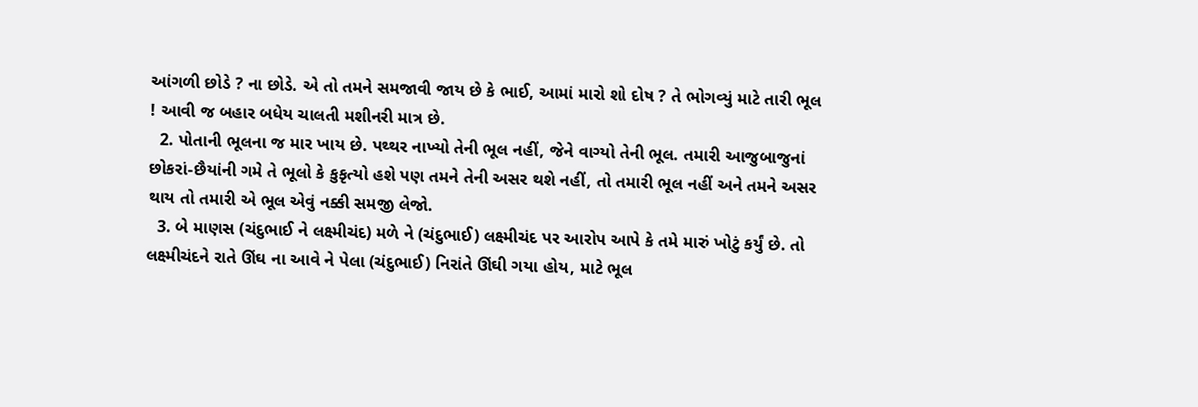આંગળી છોડે ? ના છોડે. એ તો તમને સમજાવી જાય છે કે ભાઈ, આમાં મારો શો દોષ ? તે ભોગવ્યું માટે તારી ભૂલ ! આવી જ બહાર બધેય ચાલતી મશીનરી માત્ર છે.
  2. પોતાની ભૂલના જ માર ખાય છે. પથ્થર નાખ્યો તેની ભૂલ નહીં, જેને વાગ્યો તેની ભૂલ. તમારી આજુબાજુનાં છોકરાં-છૈયાંની ગમે તે ભૂલો કે કુકૃત્યો હશે પણ તમને તેની અસર થશે નહીં, તો તમારી ભૂલ નહીં અને તમને અસર થાય તો તમારી એ ભૂલ એવું નક્કી સમજી લેજો.
  3. બે માણસ (ચંદુભાઈ ને લક્ષ્મીચંદ) મળે ને (ચંદુભાઈ) લક્ષ્મીચંદ પર આરોપ આપે કે તમે મારું ખોટું કર્યું છે. તો લક્ષ્મીચંદને રાતે ઊંઘ ના આવે ને પેલા (ચંદુભાઈ) નિરાંતે ઊંઘી ગયા હોય, માટે ભૂલ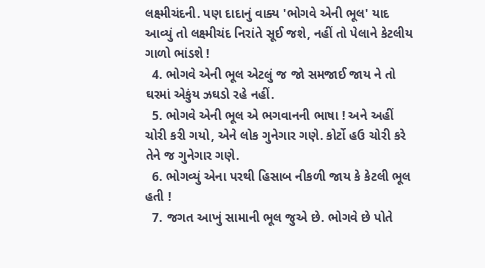લક્ષ્મીચંદની. પણ દાદાનું વાક્ય 'ભોગવે એની ભૂલ' યાદ આવ્યું તો લક્ષ્મીચંદ નિરાંતે સૂઈ જશે, નહીં તો પેલાને કેટલીય ગાળો ભાંડશે !
  4. ભોગવે એની ભૂલ એટલું જ જો સમજાઈ જાય ને તો ઘરમાં એકુંય ઝઘડો રહે નહીં.
  5. ભોગવે એની ભૂલ એ ભગવાનની ભાષા ! અને અહીં ચોરી કરી ગયો, એને લોક ગુનેગાર ગણે. કોર્ટો હઉ ચોરી કરે તેને જ ગુનેગાર ગણે.
  6. ભોગવ્યું એના પરથી હિસાબ નીકળી જાય કે કેટલી ભૂલ હતી !
  7. જગત આખું સામાની ભૂલ જુએ છે. ભોગવે છે પોતે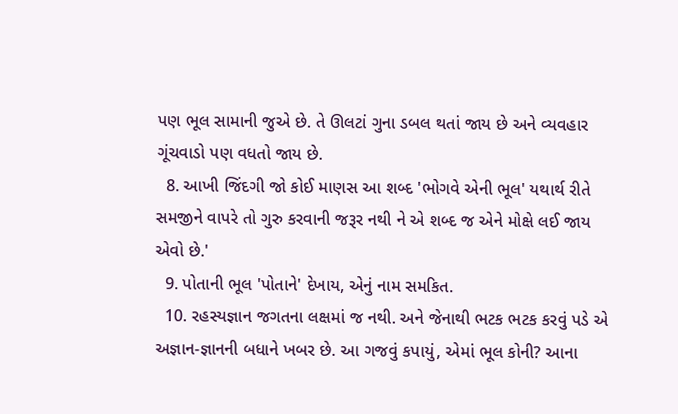પણ ભૂલ સામાની જુએ છે. તે ઊલટાં ગુના ડબલ થતાં જાય છે અને વ્યવહાર ગૂંચવાડો પણ વધતો જાય છે.
  8. આખી જિંદગી જો કોઈ માણસ આ શબ્દ 'ભોગવે એની ભૂલ' યથાર્થ રીતે સમજીને વાપરે તો ગુરુ કરવાની જરૂર નથી ને એ શબ્દ જ એને મોક્ષે લઈ જાય એવો છે.'
  9. પોતાની ભૂલ 'પોતાને' દેખાય, એનું નામ સમકિત.
  10. રહસ્યજ્ઞાન જગતના લક્ષમાં જ નથી. અને જેનાથી ભટક ભટક કરવું પડે એ અજ્ઞાન-જ્ઞાનની બધાને ખબર છે. આ ગજવું કપાયું, એમાં ભૂલ કોની? આના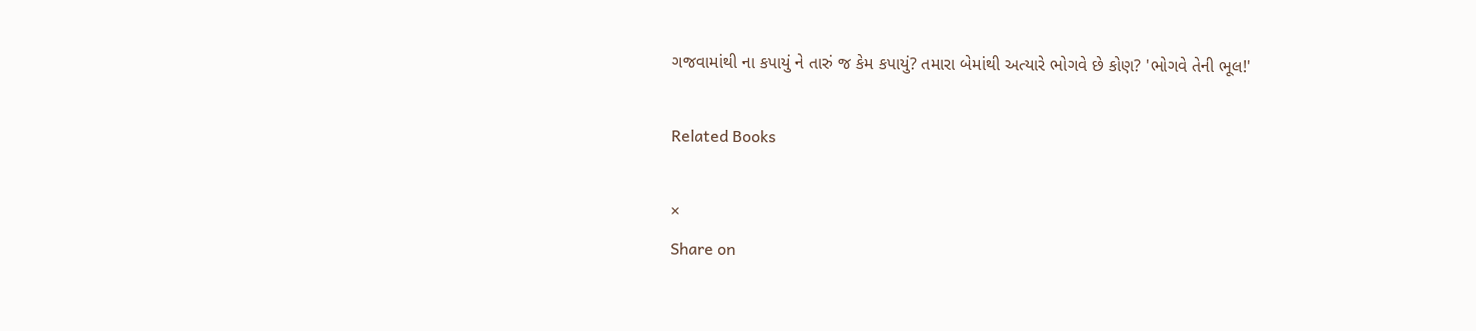ગજવામાંથી ના કપાયું ને તારું જ કેમ કપાયું? તમારા બેમાંથી અત્યારે ભોગવે છે કોણ? 'ભોગવે તેની ભૂલ!'

Related Books

×
Share on